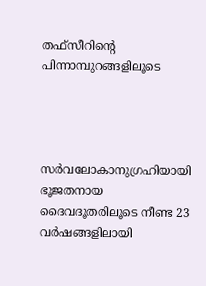തഫ്സീറിന്‍റെ പിന്നാമ്പുറങ്ങളിലൂടെ




സർവലോകാനുഗ്രഹിയായി ഭൂജതനായ  ദൈവദൂതരിലൂടെ നീണ്ട 23 വർഷങ്ങളിലായി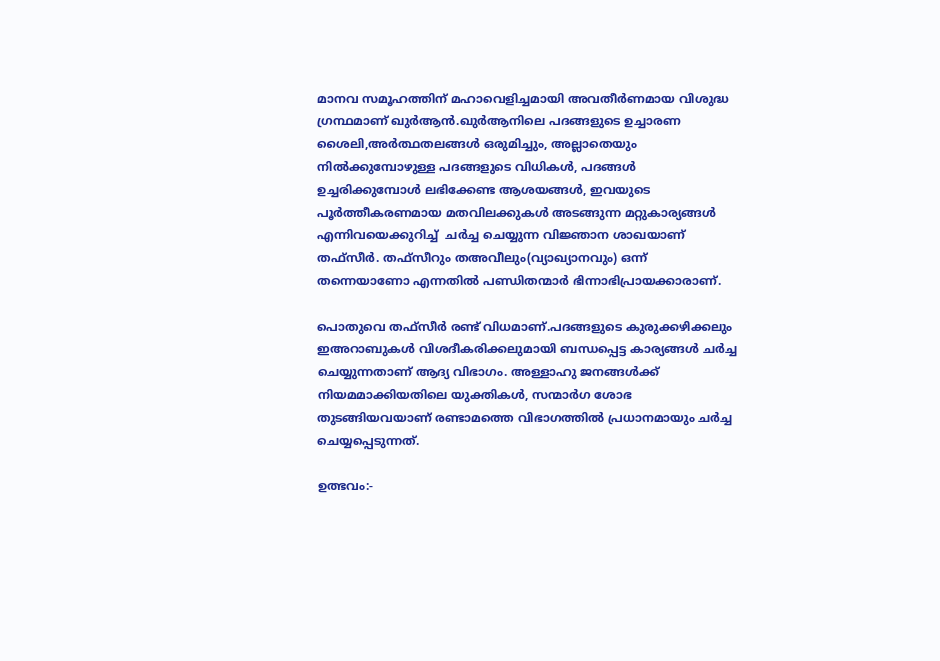മാനവ സമൂഹത്തിന് മഹാവെളിച്ചമായി അവതീർണമായ വിശുദ്ധ ഗ്രന്ഥമാണ് ഖുർആൻ.ഖുർആനിലെ പദങ്ങളുടെ ഉച്ചാരണ ശൈലി,അർത്ഥതലങ്ങൾ ഒരുമിച്ചും, അല്ലാതെയും  നിൽക്കുമ്പോഴുള്ള പദങ്ങളുടെ വിധികൾ, പദങ്ങൾ ഉച്ചരിക്കുമ്പോൾ ലഭിക്കേണ്ട ആശയങ്ങൾ, ഇവയുടെ പൂർത്തീകരണമായ മതവിലക്കുകൾ അടങ്ങുന്ന മറ്റുകാര്യങ്ങൾ എന്നിവയെക്കുറിച്ച്  ചർച്ച ചെയ്യുന്ന വിജ്ഞാന ശാഖയാണ് തഫ്സീർ. തഫ്സീറും തഅവീലും(വ്യാഖ്യാനവും) ഒന്ന് തന്നെയാണോ എന്നതിൽ പണ്ഡിതന്മാർ ഭിന്നാഭിപ്രായക്കാരാണ്.

പൊതുവെ തഫ്സീർ രണ്ട് വിധമാണ്.പദങ്ങളുടെ കുരുക്കഴിക്കലും ഇഅറാബുകൾ വിശദീകരിക്കലുമായി ബന്ധപ്പെട്ട കാര്യങ്ങൾ ചർച്ച ചെയ്യുന്നതാണ് ആദ്യ വിഭാഗം. അള്ളാഹു ജനങ്ങൾക്ക് നിയമമാക്കിയതിലെ യുക്തികൾ, സന്മാർഗ ശോഭ തുടങ്ങിയവയാണ് രണ്ടാമത്തെ വിഭാഗത്തിൽ പ്രധാനമായും ചർച്ച ചെയ്യപ്പെടുന്നത്.

ഉത്ഭവം:-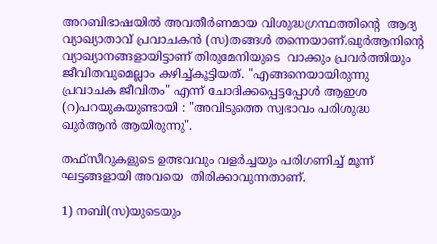അറബിഭാഷയിൽ അവതീർണമായ വിശുദ്ധഗ്രന്ഥത്തിന്റെ  ആദ്യ വ്യാഖ്യാതാവ് പ്രവാചകൻ (സ)തങ്ങൾ തന്നെയാണ്.ഖുർആനിന്റെ  വ്യാഖ്യാനങ്ങളായിട്ടാണ് തിരുമേനിയുടെ  വാക്കും പ്രവർത്തിയും ജീവിതവുമെല്ലാം കഴിച്ച്കൂട്ടിയത്. "എങ്ങനെയായിരുന്നു പ്രവാചക ജീവിതം" എന്ന് ചോദിക്കപ്പെട്ടപ്പോൾ ആഇശ  (റ)പറയുകയുണ്ടായി : "അവിടുത്തെ സ്വഭാവം പരിശുദ്ധ ഖുർആൻ ആയിരുന്നു".

തഫ്സീറുകളുടെ ഉത്ഭവവും വളർച്ചയും പരിഗണിച്ച് മൂന്ന് ഘട്ടങ്ങളായി അവയെ  തിരിക്കാവുന്നതാണ്.

1) നബി(സ)യുടെയും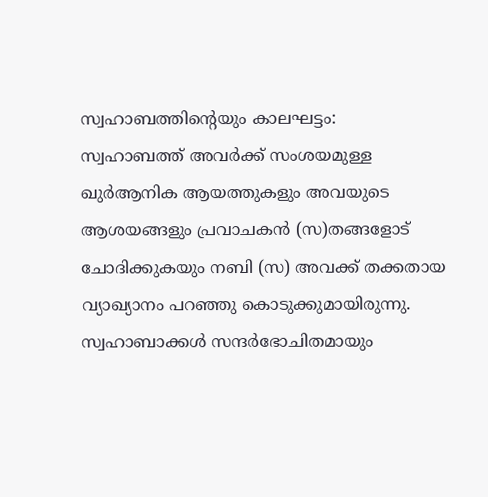സ്വഹാബത്തിന്റെയും കാലഘട്ടം:              സ്വഹാബത്ത് അവർക്ക് സംശയമുള്ള ഖുർആനിക ആയത്തുകളും അവയുടെ ആശയങ്ങളും പ്രവാചകൻ (സ)തങ്ങളോട് ചോദിക്കുകയും നബി (സ) അവക്ക് തക്കതായ വ്യാഖ്യാനം പറഞ്ഞു കൊടുക്കുമായിരുന്നു. സ്വഹാബാക്കൾ സന്ദർഭോചിതമായും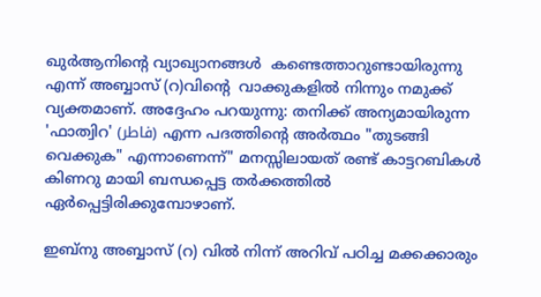ഖുർആനിന്റെ വ്യാഖ്യാനങ്ങൾ  കണ്ടെത്താറുണ്ടായിരുന്നു എന്ന് അബ്ബാസ് (റ)വിന്റെ  വാക്കുകളിൽ നിന്നും നമുക്ക് വ്യക്തമാണ്. അദ്ദേഹം പറയുന്നു: തനിക്ക് അന്യമായിരുന്ന  'ഫാത്വിറ' (فاطر) എന്ന പദത്തിന്റെ അർത്ഥം "തുടങ്ങി വെക്കുക" എന്നാണെന്ന്" മനസ്സിലായത് രണ്ട് കാട്ടറബികൾ കിണറു മായി ബന്ധപ്പെട്ട തർക്കത്തിൽ ഏർപ്പെട്ടിരിക്കുമ്പോഴാണ്.

ഇബ്നു അബ്ബാസ് (റ) വിൽ നിന്ന് അറിവ് പഠിച്ച മക്കക്കാരും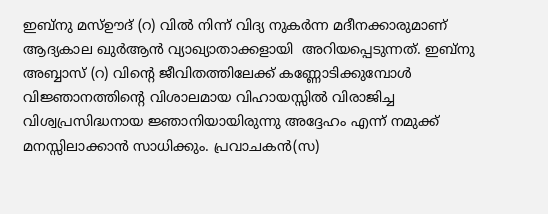ഇബ്നു മസ്ഊദ്‌ (റ) വിൽ നിന്ന് വിദ്യ നുകർന്ന മദീനക്കാരുമാണ് ആദ്യകാല ഖുർആൻ വ്യാഖ്യാതാക്കളായി  അറിയപ്പെടുന്നത്. ഇബ്നു  അബ്ബാസ് (റ) വിന്റെ ജീവിതത്തിലേക്ക് കണ്ണോടിക്കുമ്പോൾ വിജ്ഞാനത്തിന്റെ വിശാലമായ വിഹായസ്സിൽ വിരാജിച്ച വിശ്വപ്രസിദ്ധനായ ജ്ഞാനിയായിരുന്നു അദ്ദേഹം എന്ന് നമുക്ക് മനസ്സിലാക്കാൻ സാധിക്കും. പ്രവാചകൻ(സ)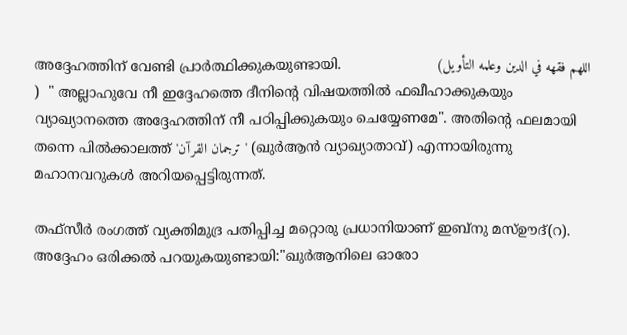അദ്ദേഹത്തിന് വേണ്ടി പ്രാർത്ഥിക്കുകയുണ്ടായി.                      (اللهم فقهه في الدين وعلمه التأويل )  " അല്ലാഹുവേ നീ ഇദ്ദേഹത്തെ ദീനിന്റെ വിഷയത്തിൽ ഫഖീഹാക്കുകയും വ്യാഖ്യാനത്തെ അദ്ദേഹത്തിന് നീ പഠിപ്പിക്കുകയും ചെയ്യേണമേ". അതിന്റെ ഫലമായി തന്നെ പിൽക്കാലത്ത് 'ترجمان القراۤن' (ഖുർആൻ വ്യാഖ്യാതാവ്) എന്നായിരുന്നു മഹാനവറുകൾ അറിയപ്പെട്ടിരുന്നത്.

തഫ്സീർ രംഗത്ത് വ്യക്തിമുദ്ര പതിപ്പിച്ച മറ്റൊരു പ്രധാനിയാണ് ഇബ്നു മസ്ഊദ്‌(റ). അദ്ദേഹം ഒരിക്കൽ പറയുകയുണ്ടായി:"ഖുർആനിലെ ഓരോ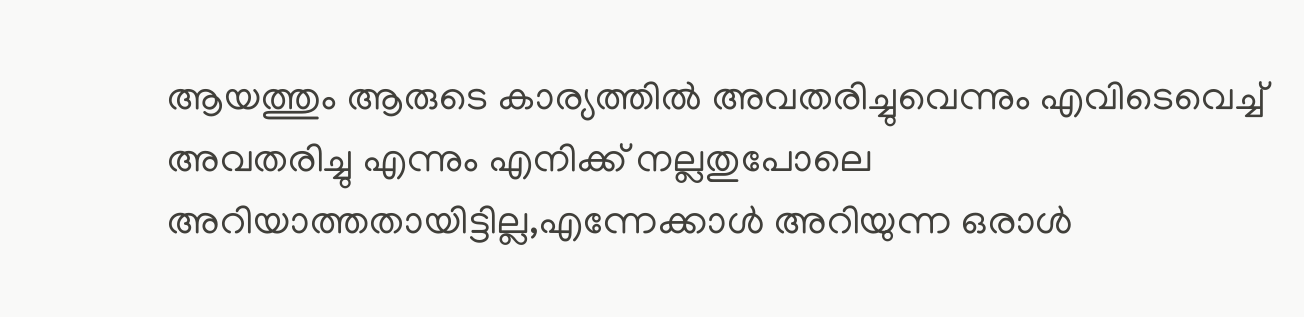ആയത്തും ആരുടെ കാര്യത്തിൽ അവതരിച്ചുവെന്നും എവിടെവെച്ച്  അവതരിച്ചു എന്നും എനിക്ക് നല്ലതുപോലെ അറിയാത്തതായിട്ടില്ല,എന്നേക്കാൾ അറിയുന്ന ഒരാൾ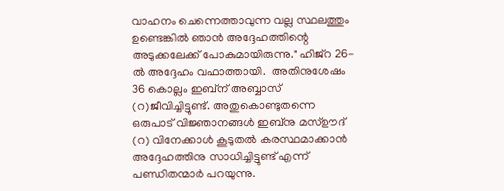വാഹനം ചെന്നെത്താവുന്ന വല്ല സ്ഥലത്തും ഉണ്ടെങ്കിൽ ഞാൻ അദ്ദേഹത്തിന്റെ അടുക്കലേക്ക് പോകുമായിരുന്നു." ഹിജ്റ 26-ൽ അദ്ദേഹം വഫാത്തായി.  അതിനുശേഷം 36 കൊല്ലം ഇബ്ന് അബ്ബാസ് (റ)ജീവിച്ചിട്ടുണ്ട്. അതുകൊണ്ടുതന്നെ ഒരുപാട് വിജ്ഞാനങ്ങൾ ഇബ്നു മസ്ഊദ്‌ (റ) വിനേക്കാൾ കൂടുതൽ കരസ്ഥമാക്കാൻ അദ്ദേഹത്തിനു സാധിച്ചിട്ടുണ്ട് എന്ന് പണ്ഡിതന്മാർ പറയുന്നു.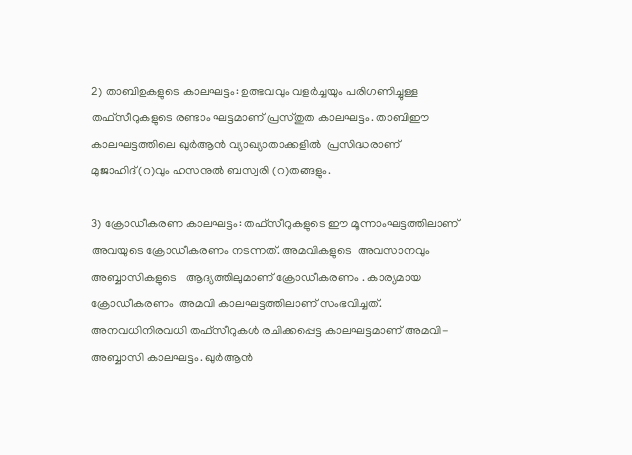2) താബിഉകളുടെ കാലഘട്ടം: ഉത്ഭവവും വളർച്ചയും പരിഗണിച്ചുള്ള തഫ്സീറുകളുടെ രണ്ടാം ഘട്ടമാണ് പ്രസ്തുത കാലഘട്ടം. താബിഈ കാലഘട്ടത്തിലെ ഖുർആൻ വ്യാഖ്യാതാക്കളിൽ  പ്രസിദ്ധരാണ്  മുജാഹിദ്(റ)വും ഹസനുൽ ബസ്വരി (റ)തങ്ങളും.

3) ക്രോഡീകരണ കാലഘട്ടം: തഫ്സീറുകളുടെ ഈ മൂന്നാംഘട്ടത്തിലാണ് അവയുടെ ക്രോഡീകരണം നടന്നത്. അമവികളുടെ  അവസാനവും അബ്ബാസികളുടെ   ആദ്യത്തിലുമാണ് ക്രോഡീകരണം . കാര്യമായ ക്രോഡീകരണം  അമവി കാലഘട്ടത്തിലാണ് സംഭവിച്ചത്. അനവധിനിരവധി തഫ്സീറുകൾ രചിക്കപ്പെട്ട കാലഘട്ടമാണ് അമവി-അബ്ബാസി കാലഘട്ടം. ഖുർആൻ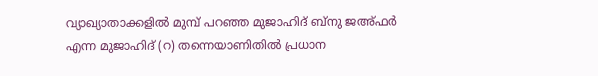വ്യാഖ്യാതാക്കളിൽ മുമ്പ് പറഞ്ഞ മുജാഹിദ് ബ്നു ജഅ്ഫർ എന്ന മുജാഹിദ് (റ) തന്നെയാണിതിൽ പ്രധാന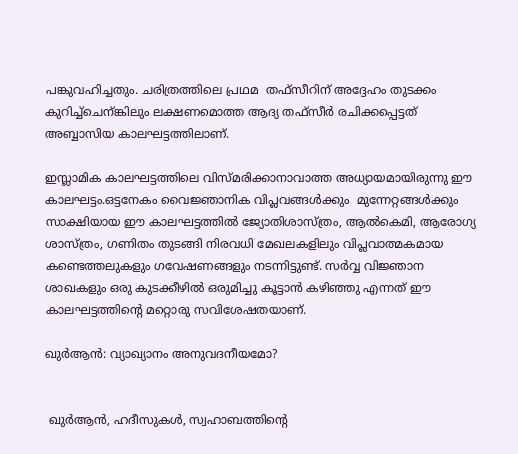പങ്കുവഹിച്ചതും. ചരിത്രത്തിലെ പ്രഥമ  തഫ്സീറിന് അദ്ദേഹം തുടക്കം കുറിച്ച്ചെന്ങ്കിലും ലക്ഷണമൊത്ത ആദ്യ തഫ്സീർ രചിക്കപ്പെട്ടത് അബ്ബാസിയ കാലഘട്ടത്തിലാണ്.

ഇസ്ലാമിക കാലഘട്ടത്തിലെ വിസ്മരിക്കാനാവാത്ത അധ്യായമായിരുന്നു ഈ കാലഘട്ടം.ഒട്ടനേകം വൈജ്ഞാനിക വിപ്ലവങ്ങൾക്കും  മുന്നേറ്റങ്ങൾക്കും സാക്ഷിയായ ഈ കാലഘട്ടത്തിൽ ജ്യോതിശാസ്ത്രം, ആൽകെമി, ആരോഗ്യ ശാസ്ത്രം, ഗണിതം തുടങ്ങി നിരവധി മേഖലകളിലും വിപ്ലവാത്മകമായ കണ്ടെത്തലുകളും ഗവേഷണങ്ങളും നടന്നിട്ടുണ്ട്. സർവ്വ വിജ്ഞാന ശാഖകളും ഒരു കുടക്കീഴിൽ ഒരുമിച്ചു കൂട്ടാൻ കഴിഞ്ഞു എന്നത് ഈ കാലഘട്ടത്തിന്റെ മറ്റൊരു സവിശേഷതയാണ്.

ഖുർആൻ: വ്യാഖ്യാനം അനുവദനീയമോ?


 ഖുർആൻ, ഹദീസുകൾ, സ്വഹാബത്തിന്റെ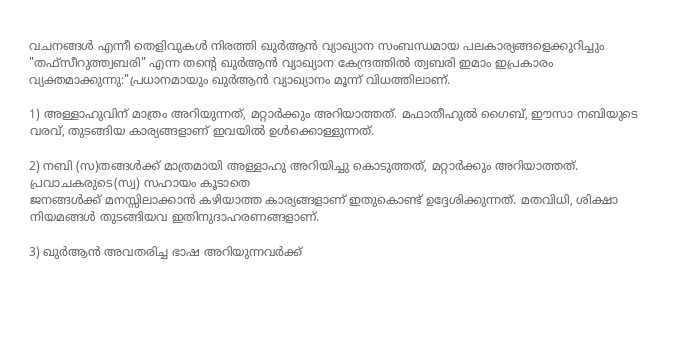വചനങ്ങൾ എന്നീ തെളിവുകൾ നിരത്തി ഖുർആൻ വ്യാഖ്യാന സംബന്ധമായ പലകാര്യങ്ങളെക്കുറിച്ചും "തഫ്സീറുത്ത്വബരി" എന്ന തന്റെ ഖുർആൻ വ്യാഖ്യാന കേന്ദ്രത്തിൽ ത്വബരി ഇമാം ഇപ്രകാരം വ്യക്തമാക്കുന്നു:"പ്രധാനമായും ഖുർആൻ വ്യാഖ്യാനം മൂന്ന് വിധത്തിലാണ്.

1) അള്ളാഹുവിന് മാത്രം അറിയുന്നത്, മറ്റാർക്കും അറിയാത്തത്. മഫാതീഹുൽ ഗൈബ്, ഈസാ നബിയുടെ വരവ്, തുടങ്ങിയ കാര്യങ്ങളാണ് ഇവയിൽ ഉൾക്കൊള്ളുന്നത്.

2) നബി (സ)തങ്ങൾക്ക് മാത്രമായി അള്ളാഹു അറിയിച്ചു കൊടുത്തത്, മറ്റാർക്കും അറിയാത്തത്. പ്രവാചകരുടെ(സ്വ) സഹായം കൂടാതെ
ജനങ്ങൾക്ക് മനസ്സിലാക്കാൻ കഴിയാത്ത കാര്യങ്ങളാണ് ഇതുകൊണ്ട് ഉദ്ദേശിക്കുന്നത്. മതവിധി, ശിക്ഷാ നിയമങ്ങൾ തുടങ്ങിയവ ഇതിനുദാഹരണങ്ങളാണ്.

3) ഖുർആൻ അവതരിച്ച ഭാഷ അറിയുന്നവർക്ക്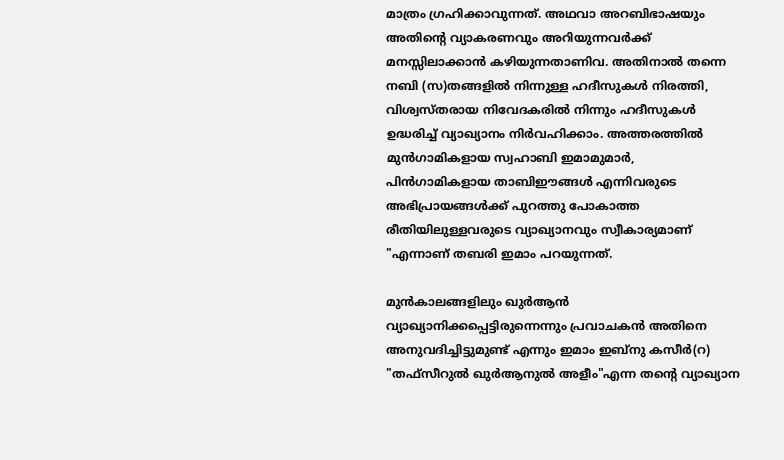മാത്രം ഗ്രഹിക്കാവുന്നത്. അഥവാ അറബിഭാഷയും അതിന്റെ വ്യാകരണവും അറിയുന്നവർക്ക് മനസ്സിലാക്കാൻ കഴിയുന്നതാണിവ. അതിനാൽ തന്നെ നബി (സ)തങ്ങളിൽ നിന്നുള്ള ഹദീസുകൾ നിരത്തി, വിശ്വസ്തരായ നിവേദകരിൽ നിന്നും ഹദീസുകൾ ഉദ്ധരിച്ച് വ്യാഖ്യാനം നിർവഹിക്കാം. അത്തരത്തിൽ മുൻഗാമികളായ സ്വഹാബി ഇമാമുമാർ, പിൻഗാമികളായ താബിഈങ്ങൾ എന്നിവരുടെ അഭിപ്രായങ്ങൾക്ക് പുറത്തു പോകാത്ത രീതിയിലുള്ളവരുടെ വ്യാഖ്യാനവും സ്വീകാര്യമാണ് "എന്നാണ് തബരി ഇമാം പറയുന്നത്.

മുൻകാലങ്ങളിലും ഖുർആൻ വ്യാഖ്യാനിക്കപ്പെട്ടിരുന്നെന്നും പ്രവാചകൻ അതിനെ അനുവദിച്ചിട്ടുമുണ്ട് എന്നും ഇമാം ഇബ്നു കസീർ(റ) "തഫ്സീറുൽ ഖുർആനുൽ അളീം"എന്ന തന്റെ വ്യാഖ്യാന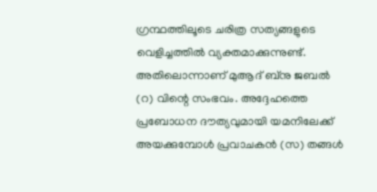ഗ്രന്ഥത്തിലൂടെ ചരിത്ര സത്യങ്ങളുടെ വെളിച്ചത്തിൽ വ്യക്തമാക്കുന്നുണ്ട്. അതിലൊന്നാണ് മുആദ് ബ്നു ജബൽ (റ) വിന്റെ സംഭവം. അദ്ദേഹത്തെ പ്രബോധന ദൗത്യവുമായി യമനിലേക്ക് അയക്കുമ്പോൾ പ്രവാചകൻ (സ) തങ്ങൾ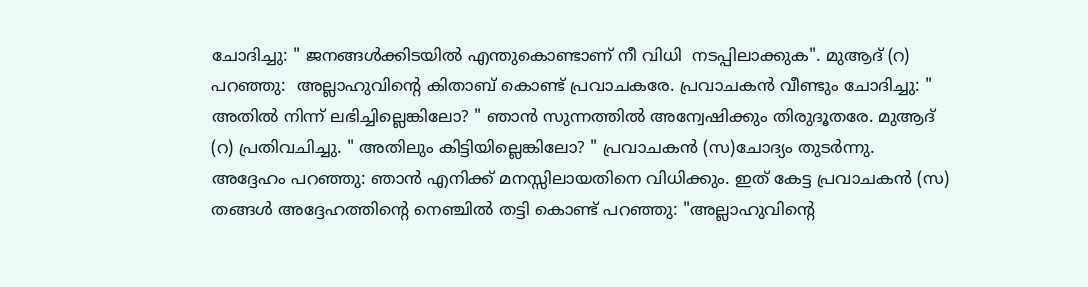ചോദിച്ചു: " ജനങ്ങൾക്കിടയിൽ എന്തുകൊണ്ടാണ് നീ വിധി  നടപ്പിലാക്കുക". മുആദ് (റ) പറഞ്ഞു:  അല്ലാഹുവിന്റെ കിതാബ് കൊണ്ട് പ്രവാചകരേ. പ്രവാചകൻ വീണ്ടും ചോദിച്ചു: " അതിൽ നിന്ന് ലഭിച്ചില്ലെങ്കിലോ? " ഞാൻ സുന്നത്തിൽ അന്വേഷിക്കും തിരുദൂതരേ. മുആദ് (റ) പ്രതിവചിച്ചു. " അതിലും കിട്ടിയില്ലെങ്കിലോ? " പ്രവാചകൻ (സ)ചോദ്യം തുടർന്നു. അദ്ദേഹം പറഞ്ഞു: ഞാൻ എനിക്ക് മനസ്സിലായതിനെ വിധിക്കും. ഇത് കേട്ട പ്രവാചകൻ (സ) തങ്ങൾ അദ്ദേഹത്തിന്റെ നെഞ്ചിൽ തട്ടി കൊണ്ട് പറഞ്ഞു: "അല്ലാഹുവിന്റെ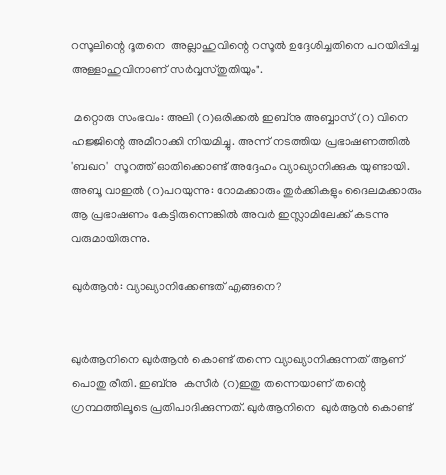റസൂലിന്റെ ദൂതനെ  അല്ലാഹുവിന്റെ റസൂൽ ഉദ്ദേശിച്ചതിനെ പറയിപ്പിച്ച അള്ളാഹുവിനാണ് സർവ്വസ്തുതിയും".

 മറ്റൊരു സംഭവം: അലി (റ)ഒരിക്കൽ ഇബ്നു അബ്ബാസ് (റ) വിനെ ഹജ്ജിന്റെ അമീറാക്കി നിയമിച്ചു. അന്ന് നടത്തിയ പ്രഭാഷണത്തിൽ 'ബഖറ'  സൂറത്ത് ഓതിക്കൊണ്ട് അദ്ദേഹം വ്യാഖ്യാനിക്കുക യുണ്ടായി. അബൂ വാഇൽ (റ)പറയുന്നു: റോമക്കാരും തുർക്കികളും ദൈലമക്കാരും ആ പ്രഭാഷണം കേട്ടിരുന്നെങ്കിൽ അവർ ഇസ്ലാമിലേക്ക് കടന്നു വരുമായിരുന്നു.

ഖുർആൻ: വ്യാഖ്യാനിക്കേണ്ടത് എങ്ങനെ?


ഖുർആനിനെ ഖുർആൻ കൊണ്ട് തന്നെ വ്യാഖ്യാനിക്കുന്നത് ആണ് പൊതു രീതി. ഇബ്നു  കസീർ (റ)ഇതു തന്നെയാണ് തന്റെ ഗ്രന്ഥത്തിലൂടെ പ്രതിപാദിക്കുന്നത്. ഖുർആനിനെ  ഖുർആൻ കൊണ്ട്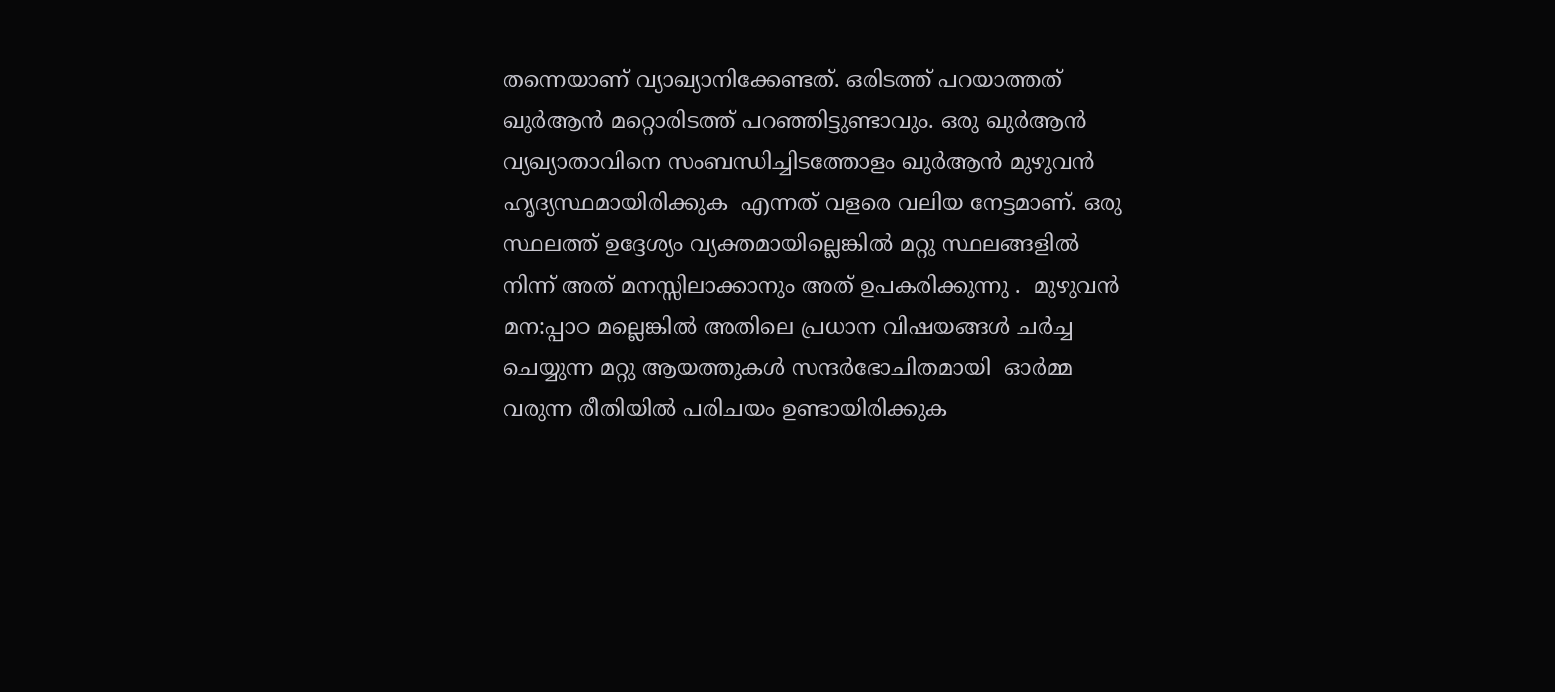തന്നെയാണ് വ്യാഖ്യാനിക്കേണ്ടത്. ഒരിടത്ത് പറയാത്തത് ഖുർആൻ മറ്റൊരിടത്ത് പറഞ്ഞിട്ടുണ്ടാവും. ഒരു ഖുർആൻ വ്യഖ്യാതാവിനെ സംബന്ധിച്ചിടത്തോളം ഖുർആൻ മുഴുവൻ ഹൃദ്യസ്ഥമായിരിക്കുക  എന്നത് വളരെ വലിയ നേട്ടമാണ്. ഒരു സ്ഥലത്ത് ഉദ്ദേശ്യം വ്യക്തമായില്ലെങ്കിൽ മറ്റു സ്ഥലങ്ങളിൽ നിന്ന് അത് മനസ്സിലാക്കാനും അത് ഉപകരിക്കുന്നു .  മുഴുവൻ മന:പ്പാഠ മല്ലെങ്കിൽ അതിലെ പ്രധാന വിഷയങ്ങൾ ചർച്ച ചെയ്യുന്ന മറ്റു ആയത്തുകൾ സന്ദർഭോചിതമായി  ഓർമ്മ വരുന്ന രീതിയിൽ പരിചയം ഉണ്ടായിരിക്കുക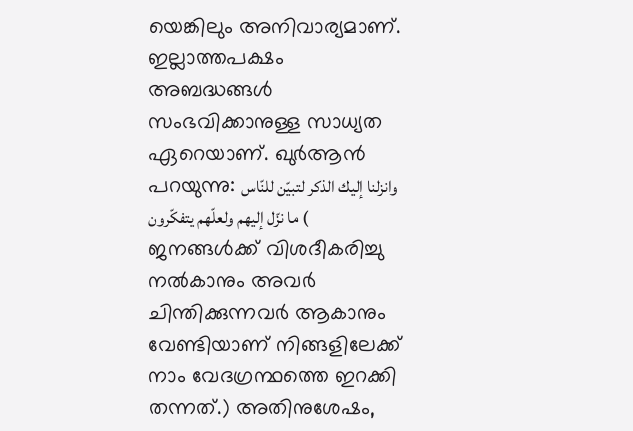യെങ്കിലും അനിവാര്യമാണ്.  ഇല്ലാത്തപക്ഷം  അബദ്ധങ്ങൾ സംഭവിക്കാനുള്ള സാധ്യത ഏറെയാണ്. ഖുർആൻ പറയുന്നു: وانزلنا إليك الذكر لتبيّن للنّاس ما نزّل إليهم ولعلّهم يتفكّرون ( ജനങ്ങൾക്ക് വിശദീകരിച്ചു നൽകാനും അവർ ചിന്തിക്കുന്നവർ ആകാനും വേണ്ടിയാണ് നിങ്ങളിലേക്ക് നാം വേദഗ്രന്ഥത്തെ ഇറക്കി തന്നത്.) അതിനുശേഷം,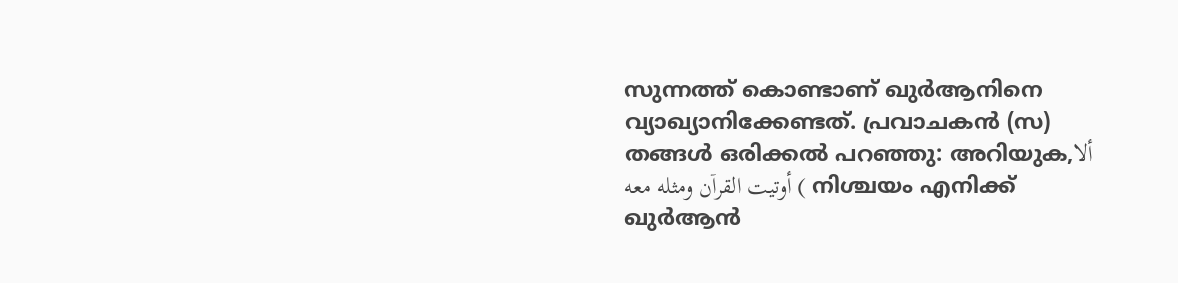സുന്നത്ത് കൊണ്ടാണ് ഖുർആനിനെ വ്യാഖ്യാനിക്കേണ്ടത്. പ്രവാചകൻ (സ) തങ്ങൾ ഒരിക്കൽ പറഞ്ഞു: അറിയുക,ألا أوتيت القراۤن ومثله معه ( നിശ്ചയം എനിക്ക് ഖുർആൻ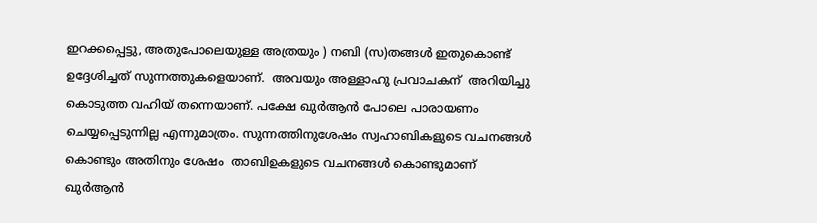ഇറക്കപ്പെട്ടു, അതുപോലെയുള്ള അത്രയും ) നബി (സ)തങ്ങൾ ഇതുകൊണ്ട് ഉദ്ദേശിച്ചത് സുന്നത്തുകളെയാണ്.  അവയും അള്ളാഹു പ്രവാചകന്  അറിയിച്ചു കൊടുത്ത വഹിയ് തന്നെയാണ്. പക്ഷേ ഖുർആൻ പോലെ പാരായണം ചെയ്യപ്പെടുന്നില്ല എന്നുമാത്രം. സുന്നത്തിനുശേഷം സ്വഹാബികളുടെ വചനങ്ങൾ കൊണ്ടും അതിനും ശേഷം  താബിഉകളുടെ വചനങ്ങൾ കൊണ്ടുമാണ് ഖുർആൻ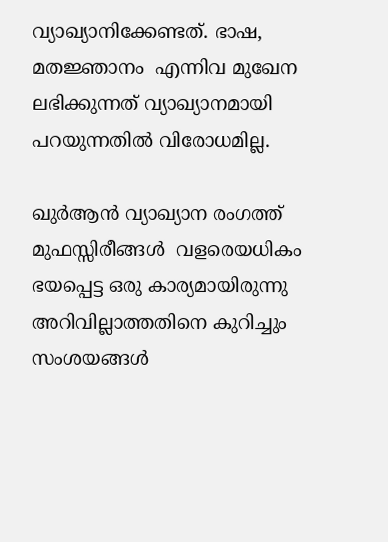വ്യാഖ്യാനിക്കേണ്ടത്. ഭാഷ, മതജ്ഞാനം  എന്നിവ മുഖേന ലഭിക്കുന്നത് വ്യാഖ്യാനമായി പറയുന്നതിൽ വിരോധമില്ല.

ഖുർആൻ വ്യാഖ്യാന രംഗത്ത്  മുഫസ്സിരീങ്ങൾ  വളരെയധികം ഭയപ്പെട്ട ഒരു കാര്യമായിരുന്നു അറിവില്ലാത്തതിനെ കുറിച്ചും സംശയങ്ങൾ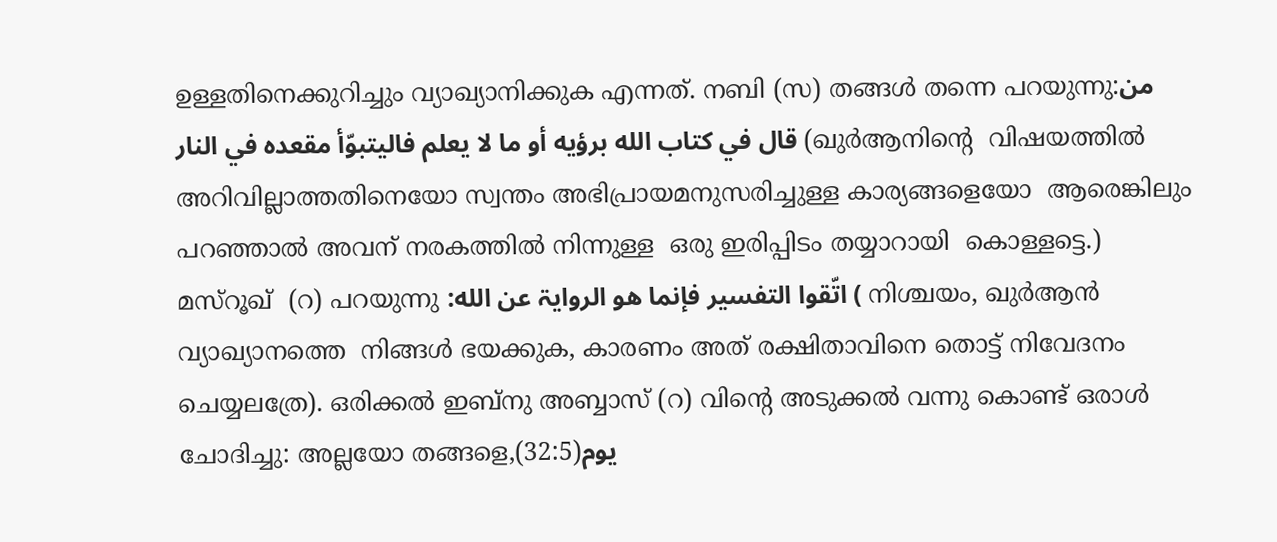ഉള്ളതിനെക്കുറിച്ചും വ്യാഖ്യാനിക്കുക എന്നത്. നബി (സ) തങ്ങൾ തന്നെ പറയുന്നു:من قال في كتاب الله برؤيه أو ما لا يعلم فاليتبوّأ مقعده في النار (ഖുർആനിന്റെ  വിഷയത്തിൽ അറിവില്ലാത്തതിനെയോ സ്വന്തം അഭിപ്രായമനുസരിച്ചുള്ള കാര്യങ്ങളെയോ  ആരെങ്കിലും പറഞ്ഞാൽ അവന് നരകത്തിൽ നിന്നുള്ള  ഒരു ഇരിപ്പിടം തയ്യാറായി  കൊള്ളട്ടെ.) മസ്‌റൂഖ്  (റ) പറയുന്നു :اتّقوا التفسير فإنما هو الروايۃ عن الله ( നിശ്ചയം, ഖുർആൻ വ്യാഖ്യാനത്തെ  നിങ്ങൾ ഭയക്കുക, കാരണം അത് രക്ഷിതാവിനെ തൊട്ട് നിവേദനം ചെയ്യലത്രേ). ഒരിക്കൽ ഇബ്നു അബ്ബാസ് (റ) വിന്റെ അടുക്കൽ വന്നു കൊണ്ട് ഒരാൾ ചോദിച്ചു: അല്ലയോ തങ്ങളെ,(32:5)يوم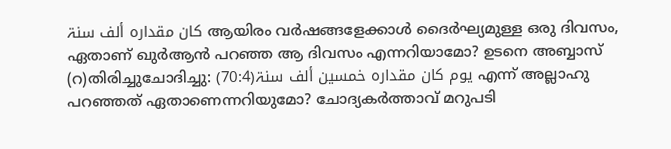كان مقداره ألف سنۃ ആയിരം വർഷങ്ങളേക്കാൾ ദൈർഘ്യമുള്ള ഒരു ദിവസം, ഏതാണ് ഖുർആൻ പറഞ്ഞ ആ ദിവസം എന്നറിയാമോ? ഉടനെ അബ്ബാസ് (റ)തിരിച്ചുചോദിച്ചു: (70:4)يوم كان مقداره خمسين ألف سنۃ എന്ന് അല്ലാഹു പറഞ്ഞത് ഏതാണെന്നറിയുമോ? ചോദ്യകർത്താവ് മറുപടി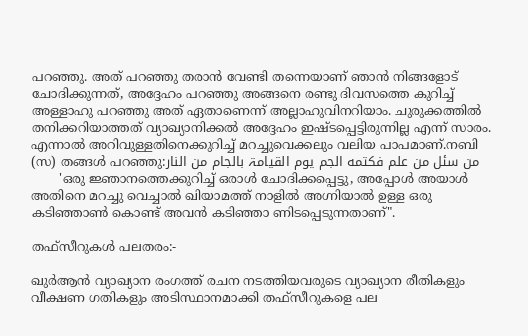പറഞ്ഞു. അത് പറഞ്ഞു തരാൻ വേണ്ടി തന്നെയാണ് ഞാൻ നിങ്ങളോട് ചോദിക്കുന്നത്, അദ്ദേഹം പറഞ്ഞു അങ്ങനെ രണ്ടു ദിവസത്തെ കുറിച്ച് അള്ളാഹു പറഞ്ഞു അത് ഏതാണെന്ന് അല്ലാഹുവിനറിയാം. ചുരുക്കത്തിൽ തനിക്കറിയാത്തത് വ്യാഖ്യാനിക്കൽ അദ്ദേഹം ഇഷ്ടപ്പെട്ടിരുന്നില്ല എന്ന് സാരം. എന്നാൽ അറിവുള്ളതിനെക്കുറിച്ച് മറച്ചുവെക്കലും വലിയ പാപമാണ്.നബി (സ) തങ്ങൾ പറഞ്ഞു:من سئل من علم فكتمه الجم يوم القيامۃ بالجام من النار
       'ഒരു ജ്ഞാനത്തെക്കുറിച്ച് ഒരാൾ ചോദിക്കപ്പെട്ടു, അപ്പോൾ അയാൾ അതിനെ മറച്ചു വെച്ചാൽ ഖിയാമത്ത് നാളിൽ അഗ്നിയാൽ ഉള്ള ഒരു കടിഞ്ഞാൺ കൊണ്ട് അവൻ കടിഞ്ഞാ ണിടപ്പെടുന്നതാണ്".

തഫ്സീറുകൾ പലതരം:-

ഖുർആൻ വ്യാഖ്യാന രംഗത്ത് രചന നടത്തിയവരുടെ വ്യാഖ്യാന രീതികളും വീക്ഷണ ഗതികളും അടിസ്ഥാനമാക്കി തഫ്സീറുകളെ പല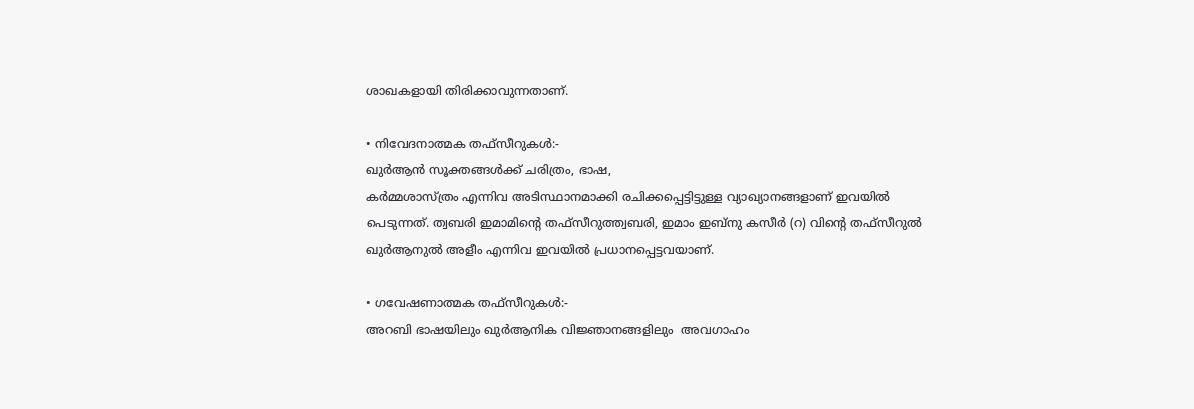ശാഖകളായി തിരിക്കാവുന്നതാണ്.

• നിവേദനാത്മക തഫ്സീറുകൾ:-
ഖുർആൻ സൂക്തങ്ങൾക്ക് ചരിത്രം, ഭാഷ,
കർമ്മശാസ്ത്രം എന്നിവ അടിസ്ഥാനമാക്കി രചിക്കപ്പെട്ടിട്ടുള്ള വ്യാഖ്യാനങ്ങളാണ് ഇവയിൽ പെടുന്നത്. ത്വബരി ഇമാമിന്റെ തഫ്സീറുത്ത്വബരി, ഇമാം ഇബ്നു കസീർ (റ) വിന്റെ തഫ്സീറുൽ ഖുർആനുൽ അളീം എന്നിവ ഇവയിൽ പ്രധാനപ്പെട്ടവയാണ്.

• ഗവേഷണാത്മക തഫ്സീറുകൾ:-
അറബി ഭാഷയിലും ഖുർആനിക വിജ്ഞാനങ്ങളിലും  അവഗാഹം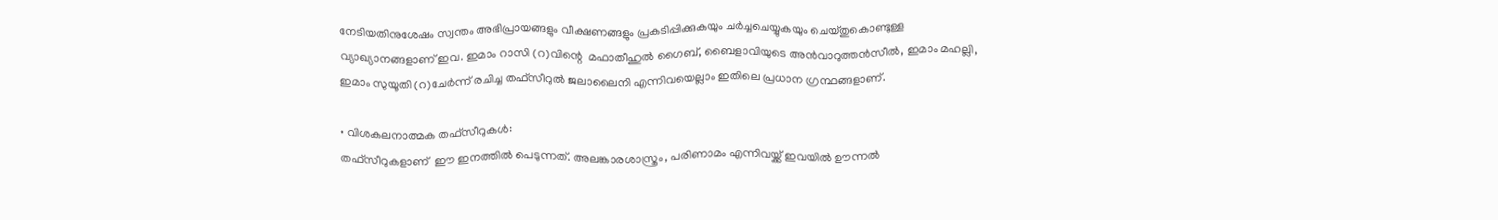നേടിയതിനുശേഷം സ്വന്തം അഭിപ്രായങ്ങളും വീക്ഷണങ്ങളും പ്രകടിപ്പിക്കുകയും ചർച്ചചെയ്യുകയും ചെയ്തുകൊണ്ടുള്ള വ്യാഖ്യാനങ്ങളാണ് ഇവ. ഇമാം റാസി (റ)വിന്റെ  മഫാതീഹുൽ ഗൈബ്, ബൈളാവിയുടെ അൻവാറുത്തൻസീൽ, ഇമാം മഹല്ലി, ഇമാം സുയൂതി (റ)ചേർന്ന് രചിച്ച തഫ്സീറുൽ ജലാലൈനി എന്നിവയെല്ലാം ഇതിലെ പ്രധാന ഗ്രന്ഥങ്ങളാണ്.

• വിശകലനാത്മക തഫ്സീറുകൾ:
തഫ്സീറുകളാണ്  ഈ ഇനത്തിൽ പെടുന്നത്. അലങ്കാരശാസ്ത്രം, പരിണാമം എന്നിവയ്ക്ക് ഇവയിൽ ഊന്നൽ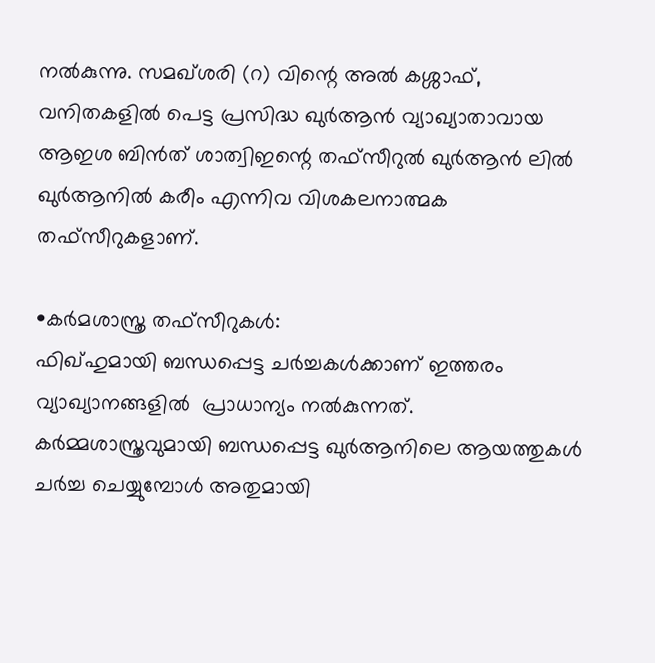നൽകുന്നു. സമഖ്ശരി (റ) വിന്റെ അൽ കശ്ശാഫ്, വനിതകളിൽ പെട്ട പ്രസിദ്ധ ഖുർആൻ വ്യാഖ്യാതാവായ ആഇശ ബിൻത് ശാത്വിഇന്റെ തഫ്സീറുൽ ഖുർആൻ ലിൽ ഖുർആനിൽ കരീം എന്നിവ വിശകലനാത്മക തഫ്സീറുകളാണ്.

•കർമശാസ്ത്ര തഫ്സീറുകൾ:
ഫിഖ്ഹുമായി ബന്ധപ്പെട്ട ചർച്ചകൾക്കാണ് ഇത്തരം വ്യാഖ്യാനങ്ങളിൽ  പ്രാധാന്യം നൽകുന്നത്.  കർമ്മശാസ്ത്രവുമായി ബന്ധപ്പെട്ട ഖുർആനിലെ ആയത്തുകൾ ചർച്ച ചെയ്യുമ്പോൾ അതുമായി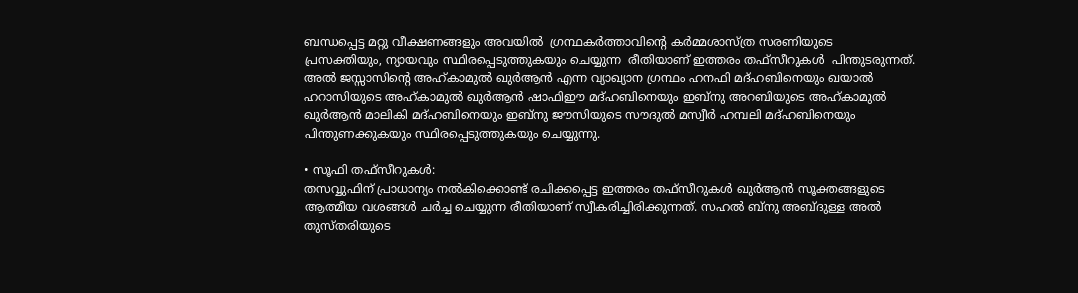ബന്ധപ്പെട്ട മറ്റു വീക്ഷണങ്ങളും അവയിൽ  ഗ്രന്ഥകർത്താവിന്റെ കർമ്മശാസ്ത്ര സരണിയുടെ
പ്രസക്തിയും, ന്യായവും സ്ഥിരപ്പെടുത്തുകയും ചെയ്യുന്ന  രീതിയാണ് ഇത്തരം തഫ്സീറുകൾ  പിന്തുടരുന്നത്. അൽ ജസ്സാസിന്റെ അഹ്‌കാമുൽ ഖുർആൻ എന്ന വ്യാഖ്യാന ഗ്രന്ഥം ഹനഫി മദ്ഹബിനെയും ഖയാൽ ഹറാസിയുടെ അഹ്കാമുൽ ഖുർആൻ ഷാഫിഈ മദ്ഹബിനെയും ഇബ്നു അറബിയുടെ അഹ്കാമുൽ ഖുർആൻ മാലികി മദ്ഹബിനെയും ഇബ്നു ജൗസിയുടെ സൗദുൽ മസ്വീർ ഹമ്പലി മദ്ഹബിനെയും പിന്തുണക്കുകയും സ്ഥിരപ്പെടുത്തുകയും ചെയ്യുന്നു.

• സൂഫി തഫ്സീറുകൾ:
തസവ്വുഫിന് പ്രാധാന്യം നൽകിക്കൊണ്ട് രചിക്കപ്പെട്ട ഇത്തരം തഫ്സീറുകൾ ഖുർആൻ സൂക്തങ്ങളുടെ ആത്മീയ വശങ്ങൾ ചർച്ച ചെയ്യുന്ന രീതിയാണ് സ്വീകരിച്ചിരിക്കുന്നത്. സഹൽ ബ്നു അബ്ദുള്ള അൽ തുസ്തരിയുടെ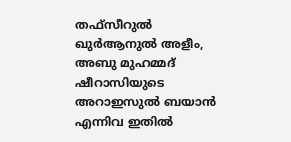തഫ്സീറുൽ ഖുർആനുൽ അളീം, അബു മുഹമ്മദ് ഷീറാസിയുടെ അറാഇസുൽ ബയാൻ എന്നിവ ഇതിൽ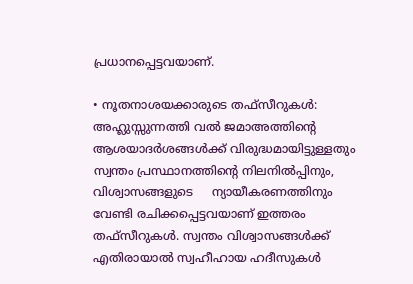പ്രധാനപ്പെട്ടവയാണ്.

• നൂതനാശയക്കാരുടെ തഫ്സീറുകൾ:
അഹ്ലുസ്സുന്നത്തി വൽ ജമാഅത്തിന്റെ ആശയാദർശങ്ങൾക്ക് വിരുദ്ധമായിട്ടുള്ളതും സ്വന്തം പ്രസ്ഥാനത്തിന്റെ നിലനിൽപ്പിനും, വിശ്വാസങ്ങളുടെ     ന്യായീകരണത്തിനും വേണ്ടി രചിക്കപ്പെട്ടവയാണ് ഇത്തരം തഫ്സീറുകൾ. സ്വന്തം വിശ്വാസങ്ങൾക്ക് എതിരായാൽ സ്വഹീഹായ ഹദീസുകൾ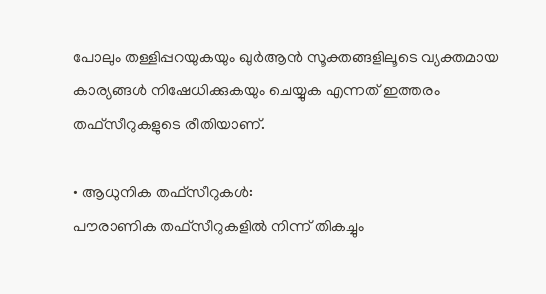പോലും തള്ളിപ്പറയുകയും ഖുർആൻ സൂക്തങ്ങളിലൂടെ വ്യക്തമായ കാര്യങ്ങൾ നിഷേധിക്കുകയും ചെയ്യുക എന്നത് ഇത്തരം തഫ്സീറുകളുടെ രീതിയാണ്.

• ആധുനിക തഫ്സീറുകൾ:
പൗരാണിക തഫ്സീറുകളിൽ നിന്ന് തികച്ചും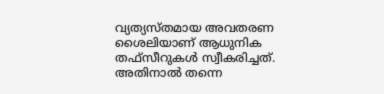വ്യത്യസ്തമായ അവതരണ ശൈലിയാണ് ആധുനിക തഫ്സീറുകൾ സ്വീകരിച്ചത്. അതിനാൽ തന്നെ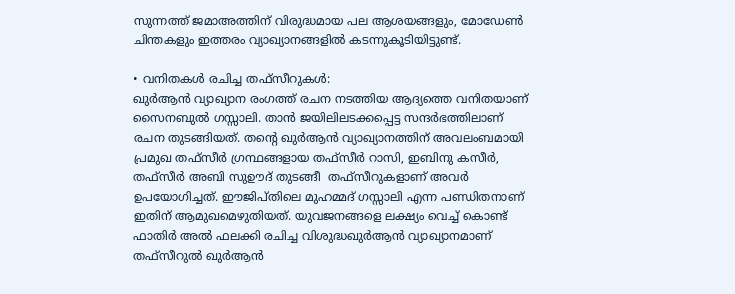സുന്നത്ത് ജമാഅത്തിന് വിരുദ്ധമായ പല ആശയങ്ങളും, മോഡേൺ ചിന്തകളും ഇത്തരം വ്യാഖ്യാനങ്ങളിൽ കടന്നുകൂടിയിട്ടുണ്ട്.

• വനിതകൾ രചിച്ച തഫ്സീറുകൾ:
ഖുർആൻ വ്യാഖ്യാന രംഗത്ത് രചന നടത്തിയ ആദ്യത്തെ വനിതയാണ് സൈനബുൽ ഗസ്സാലി. താൻ ജയിലിലടക്കപ്പെട്ട സന്ദർഭത്തിലാണ് രചന തുടങ്ങിയത്. തന്റെ ഖുർആൻ വ്യാഖ്യാനത്തിന് അവലംബമായി പ്രമുഖ തഫ്സീർ ഗ്രന്ഥങ്ങളായ തഫ്സീർ റാസി, ഇബിനു കസീർ, തഫ്സീർ അബി സുഊദ് തുടങ്ങീ  തഫ്സീറുകളാണ് അവർ ഉപയോഗിച്ചത്. ഈജിപ്തിലെ മുഹമ്മദ് ഗസ്സാലി എന്ന പണ്ഡിതനാണ് ഇതിന് ആമുഖമെഴുതിയത്. യുവജനങ്ങളെ ലക്ഷ്യം വെച്ച് കൊണ്ട് ഫാതിർ അൽ ഫലക്കി രചിച്ച വിശുദ്ധഖുർആൻ വ്യാഖ്യാനമാണ് തഫ്സീറുൽ ഖുർആൻ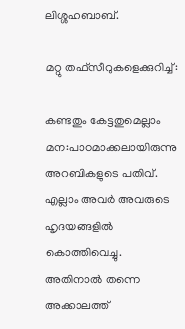ലിശ്ശഹബാബ്.

മറ്റു തഫ്സീറുകളെക്കുറിച്ച്:

കണ്ടതും കേട്ടതുമെല്ലാം മന:പാഠമാക്കലായിരുന്നു അറബികളുടെ പതിവ്. എല്ലാം അവർ അവരുടെ ഹൃദയങ്ങളിൽ കൊത്തിവെച്ചു. അതിനാൽ തന്നെ അക്കാലത്ത്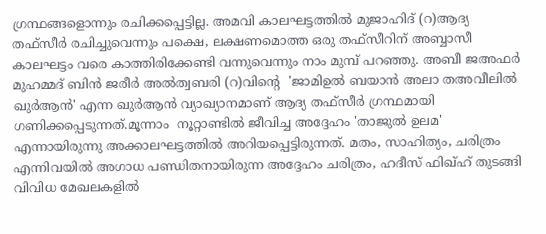ഗ്രന്ഥങ്ങളൊന്നും രചിക്കപ്പെട്ടില്ല. അമവി കാലഘട്ടത്തിൽ മുജാഹിദ് (റ)ആദ്യ തഫ്സീർ രചിച്ചുവെന്നും പക്ഷെ, ലക്ഷണമൊത്ത ഒരു തഫ്സീറിന് അബ്ബാസീ കാലഘട്ടം വരെ കാത്തിരിക്കേണ്ടി വന്നുവെന്നും നാം മുമ്പ് പറഞ്ഞു. അബീ ജഅഫർ മുഹമ്മദ്‌ ബിൻ ജരീർ അൽത്വബരി (റ)വിന്റെ  'ജാമിഉൽ ബയാൻ അലാ തഅവീലിൽ ഖുർആൻ' എന്ന ഖുർആൻ വ്യാഖ്യാനമാണ് ആദ്യ തഫ്സീർ ഗ്രന്ഥമായി ഗണിക്കപ്പെടുന്നത്.മൂന്നാം  നൂറ്റാണ്ടിൽ ജീവിച്ച അദ്ദേഹം 'താജുൽ ഉലമ' എന്നായിരുന്നു അക്കാലഘട്ടത്തിൽ അറിയപ്പെട്ടിരുന്നത്. മതം, സാഹിത്യം, ചരിത്രം  എന്നിവയിൽ അഗാധ പണ്ഡിതനായിരുന്ന അദ്ദേഹം ചരിത്രം, ഹദീസ് ഫിഖ്ഹ് തുടങ്ങി വിവിധ മേഖലകളിൽ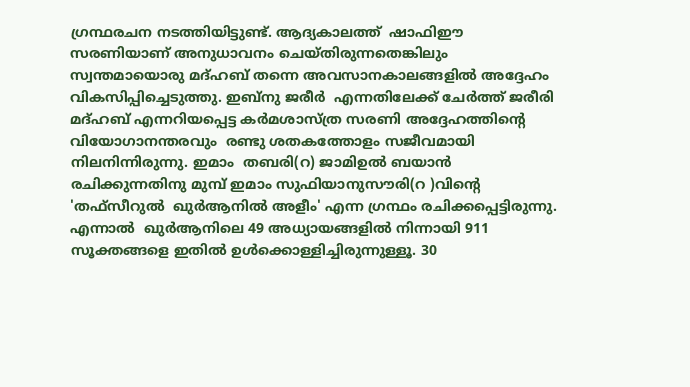ഗ്രന്ഥരചന നടത്തിയിട്ടുണ്ട്. ആദ്യകാലത്ത്  ഷാഫിഈ  സരണിയാണ് അനുധാവനം ചെയ്തിരുന്നതെങ്കിലും  സ്വന്തമായൊരു മദ്ഹബ് തന്നെ അവസാനകാലങ്ങളിൽ അദ്ദേഹം വികസിപ്പിച്ചെടുത്തു. ഇബ്നു ജരീർ  എന്നതിലേക്ക് ചേർത്ത് ജരീരി  മദ്ഹബ് എന്നറിയപ്പെട്ട കർമശാസ്ത്ര സരണി അദ്ദേഹത്തിന്റെ വിയോഗാനന്തരവും  രണ്ടു ശതകത്തോളം സജീവമായി നിലനിന്നിരുന്നു. ഇമാം  തബരി(റ) ജാമിഉൽ ബയാൻ രചിക്കുന്നതിനു മുമ്പ് ഇമാം സുഫിയാനുസൗരി(റ )വിന്റെ 'തഫ്സീറുൽ  ഖുർആനിൽ അളീം' എന്ന ഗ്രന്ഥം രചിക്കപ്പെട്ടിരുന്നു. എന്നാൽ  ഖുർആനിലെ 49 അധ്യായങ്ങളിൽ നിന്നായി 911 സൂക്തങ്ങളെ ഇതിൽ ഉൾക്കൊള്ളിച്ചിരുന്നുള്ളൂ. 30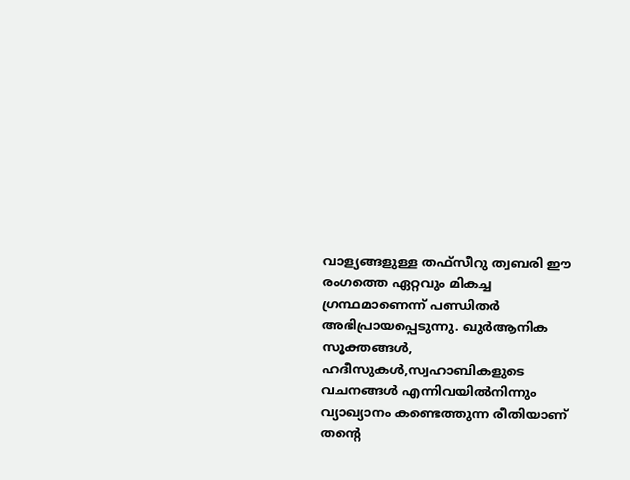വാള്യങ്ങളുള്ള തഫ്സീറു ത്വബരി ഈ രംഗത്തെ ഏറ്റവും മികച്ച ഗ്രന്ഥമാണെന്ന് പണ്ഡിതർ അഭിപ്രായപ്പെടുന്നു. ഖുർആനിക സൂക്തങ്ങൾ, ഹദീസുകൾ,സ്വഹാബികളുടെ വചനങ്ങൾ എന്നിവയിൽനിന്നും വ്യാഖ്യാനം കണ്ടെത്തുന്ന രീതിയാണ് തന്റെ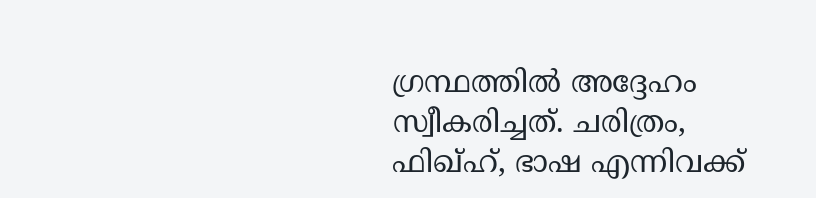ഗ്രന്ഥത്തിൽ അദ്ദേഹം സ്വീകരിച്ചത്. ചരിത്രം, ഫിഖ്ഹ്, ഭാഷ എന്നിവക്ക്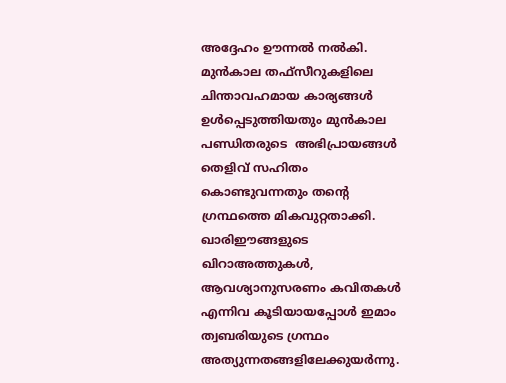അദ്ദേഹം ഊന്നൽ നൽകി. മുൻകാല തഫ്സീറുകളിലെ ചിന്താവഹമായ കാര്യങ്ങൾ  ഉൾപ്പെടുത്തിയതും മുൻകാല പണ്ഡിതരുടെ  അഭിപ്രായങ്ങൾ തെളിവ് സഹിതം കൊണ്ടുവന്നതും തന്റെ ഗ്രന്ഥത്തെ മികവുറ്റതാക്കി. ഖാരിഈങ്ങളുടെ ഖിറാഅത്തുകൾ, ആവശ്യാനുസരണം കവിതകൾ എന്നിവ കൂടിയായപ്പോൾ ഇമാം ത്വബരിയുടെ ഗ്രന്ഥം അത്യുന്നതങ്ങളിലേക്കുയർന്നു.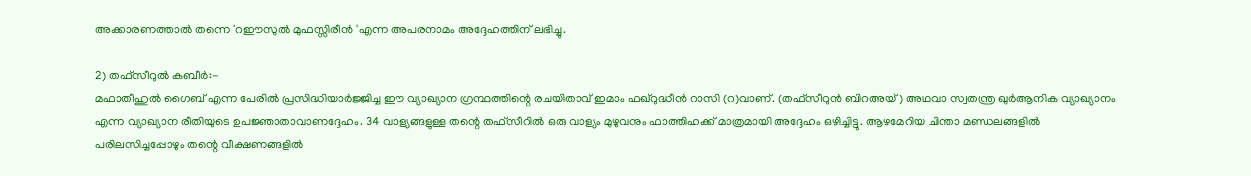അക്കാരണത്താൽ തന്നെ 'റഈസുൽ മുഫസ്സിരീൻ 'എന്ന അപരനാമം അദ്ദേഹത്തിന് ലഭിച്ചു.

2) തഫ്സീറുൽ കബീർ:-
മഫാതീഹുൽ ഗൈബ് എന്ന പേരിൽ പ്രസിദ്ധിയാർജ്ജിച്ച ഈ വ്യാഖ്യാന ഗ്രന്ഥത്തിന്റെ രചയിതാവ് ഇമാം ഫഖ്റുദ്ധീൻ റാസി (റ)വാണ്. (തഫ്സീറുൻ ബിറഅയ്) അഥവാ സ്വതന്ത്ര ഖുർആനിക വ്യാഖ്യാനം എന്ന വ്യാഖ്യാന രീതിയുടെ ഉപജ്ഞാതാവാണദ്ദേഹം. 34 വാള്യങ്ങളുള്ള തന്റെ തഫ്സീറിൽ ഒരു വാള്യം മുഴുവനും ഫാത്തിഹക്ക് മാത്രമായി അദ്ദേഹം ഒഴിച്ചിട്ടു. ആഴമേറിയ ചിന്താ മണ്ഡലങ്ങളിൽ പരിലസിച്ചപ്പോഴും തന്റെ വീക്ഷണങ്ങളിൽ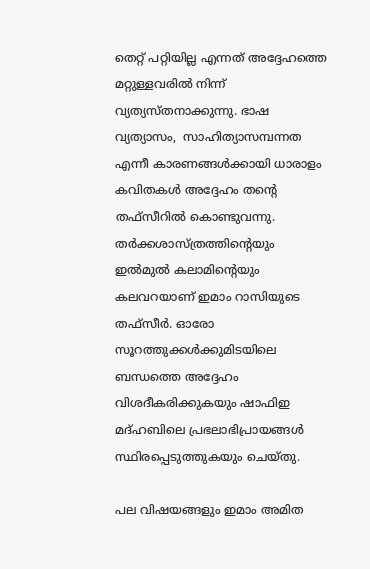തെറ്റ് പറ്റിയില്ല എന്നത് അദ്ദേഹത്തെ മറ്റുള്ളവരിൽ നിന്ന് വ്യത്യസ്തനാക്കുന്നു. ഭാഷ വ്യത്യാസം,  സാഹിത്യാസമ്പന്നത എന്നീ കാരണങ്ങൾക്കായി ധാരാളം കവിതകൾ അദ്ദേഹം തന്റെ തഫ്സീറിൽ കൊണ്ടുവന്നു. തർക്കശാസ്ത്രത്തിന്റെയും ഇൽമുൽ കലാമിന്റെയും കലവറയാണ് ഇമാം റാസിയുടെ തഫ്സീർ. ഓരോ സൂറത്തുക്കൾക്കുമിടയിലെ ബന്ധത്തെ അദ്ദേഹം വിശദീകരിക്കുകയും ഷാഫിഇ മദ്ഹബിലെ പ്രഭലാഭിപ്രായങ്ങൾ സ്ഥിരപ്പെടുത്തുകയും ചെയ്തു.

പല വിഷയങ്ങളും ഇമാം അമിത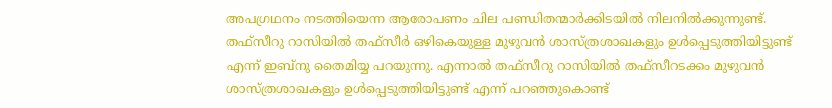അപഗ്രഥനം നടത്തിയെന്ന ആരോപണം ചില പണ്ഡിതന്മാർക്കിടയിൽ നിലനിൽക്കുന്നുണ്ട്. തഫ്സീറു റാസിയിൽ തഫ്സീർ ഒഴികെയുള്ള മുഴുവൻ ശാസ്ത്രശാഖകളും ഉൾപ്പെടുത്തിയിട്ടുണ്ട് എന്ന് ഇബ്നു തൈമിയ്യ പറയുന്നു. എന്നാൽ തഫ്സീറു റാസിയിൽ തഫ്സീറടക്കം മുഴുവൻ ശാസ്ത്രശാഖകളും ഉൾപ്പെടുത്തിയിട്ടുണ്ട് എന്ന് പറഞ്ഞുകൊണ്ട്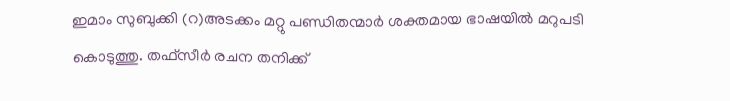ഇമാം സുബുക്കി (റ)അടക്കം മറ്റു പണ്ഡിതന്മാർ ശക്തമായ ഭാഷയിൽ മറുപടി കൊടുത്തു. തഫ്സീർ രചന തനിക്ക്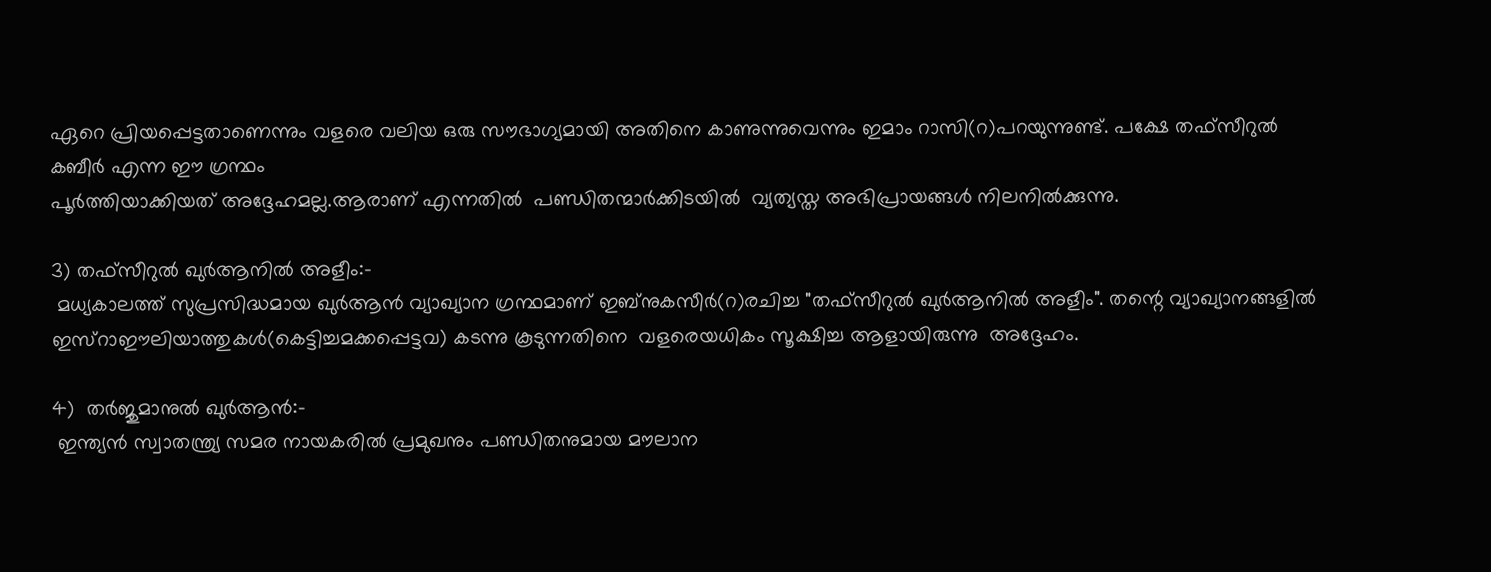ഏറെ പ്രിയപ്പെട്ടതാണെന്നും വളരെ വലിയ ഒരു സൗഭാഗ്യമായി അതിനെ കാണുന്നുവെന്നും ഇമാം റാസി(റ)പറയുന്നുണ്ട്. പക്ഷേ തഫ്സീറുൽ കബീർ എന്ന ഈ ഗ്രന്ഥം
പൂർത്തിയാക്കിയത് അദ്ദേഹമല്ല.ആരാണ് എന്നതിൽ  പണ്ഡിതന്മാർക്കിടയിൽ  വ്യത്യസ്ത അഭിപ്രായങ്ങൾ നിലനിൽക്കുന്നു.

3) തഫ്സീറുൽ ഖുർആനിൽ അളീം:-
 മധ്യകാലത്ത് സുപ്രസിദ്ധമായ ഖുർആൻ വ്യാഖ്യാന ഗ്രന്ഥമാണ് ഇബ്നുകസീർ(റ)രചിച്ച "തഫ്സീറുൽ ഖുർആനിൽ അളീം". തന്റെ വ്യാഖ്യാനങ്ങളിൽ ഇസ്റാഈലിയാത്തുകൾ(കെട്ടിച്ചമക്കപ്പെട്ടവ) കടന്നു കൂടുന്നതിനെ  വളരെയധികം സൂക്ഷിച്ച ആളായിരുന്നു  അദ്ദേഹം.

4)  തർജുമാനുൽ ഖുർആൻ:-
 ഇന്ത്യൻ സ്വാതന്ത്ര്യ സമര നായകരിൽ പ്രമുഖനും പണ്ഡിതനുമായ മൗലാന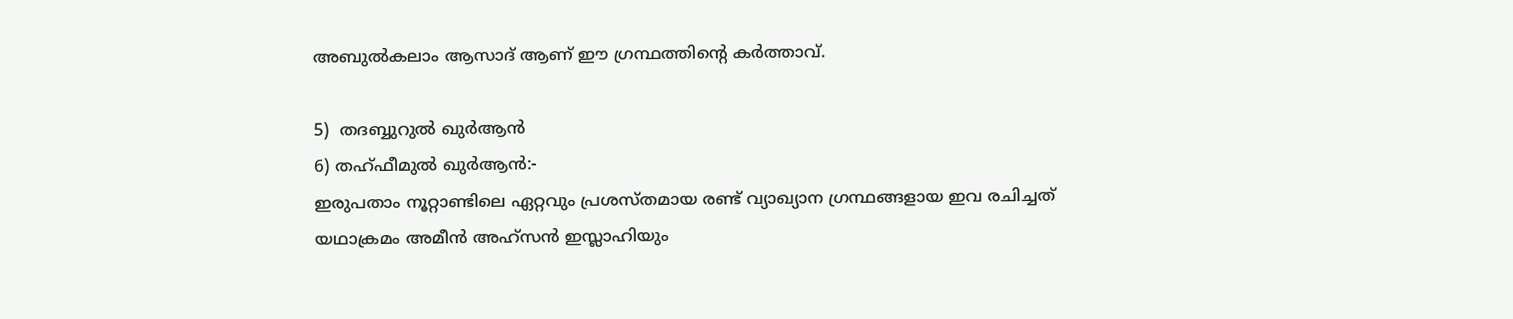അബുൽകലാം ആസാദ് ആണ് ഈ ഗ്രന്ഥത്തിന്റെ കർത്താവ്.

5)  തദബ്ബുറുൽ ഖുർആൻ
6) തഹ്ഫീമുൽ ഖുർആൻ:-
ഇരുപതാം നൂറ്റാണ്ടിലെ ഏറ്റവും പ്രശസ്തമായ രണ്ട് വ്യാഖ്യാന ഗ്രന്ഥങ്ങളായ ഇവ രചിച്ചത് യഥാക്രമം അമീൻ അഹ്സൻ ഇസ്ലാഹിയും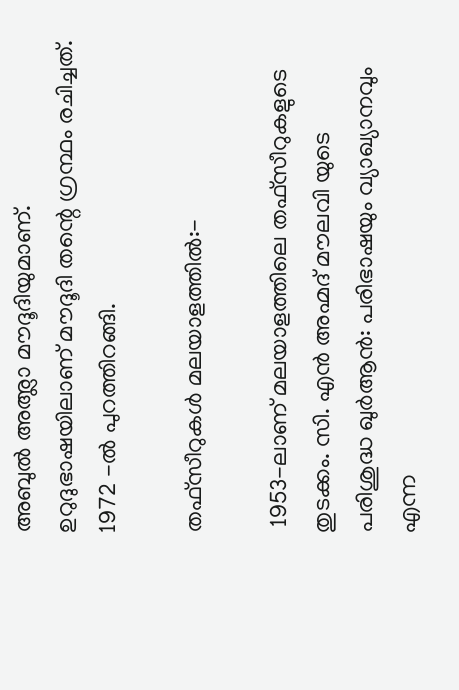അബുൽ അഅ്ലാ മൗദൂദിയുമാണ്. ഉറുദുഭാഷയിലാണ് മൗദൂദി തന്റെ ഗ്രന്ഥം രചിച്ചത്. 1972 -ൽ പുറത്തിറങ്ങി.

തഫ്സീറുകൾ മലയാളത്തിൽ:-

 1953-ലാണ് മലയാളത്തിലെ തഫ്സീറുകളുടെ തുടക്കം. സി. എൻ അഹ്മദ് മൗലവി യുടെ പരിശുദ്ധ ഖുർആൻ: പരിഭാഷയും വ്യാഖ്യാനവും എന്ന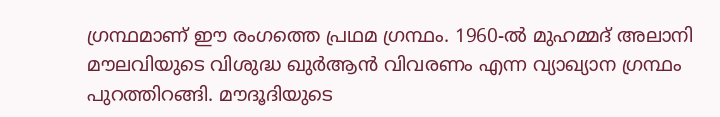ഗ്രന്ഥമാണ് ഈ രംഗത്തെ പ്രഥമ ഗ്രന്ഥം. 1960-ൽ മുഹമ്മദ് അലാനി മൗലവിയുടെ വിശുദ്ധ ഖുർആൻ വിവരണം എന്ന വ്യാഖ്യാന ഗ്രന്ഥം പുറത്തിറങ്ങി. മൗദൂദിയുടെ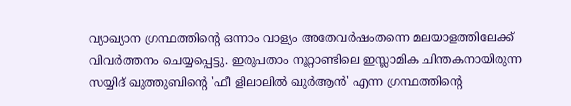വ്യാഖ്യാന ഗ്രന്ഥത്തിന്റെ ഒന്നാം വാള്യം അതേവർഷംതന്നെ മലയാളത്തിലേക്ക് വിവർത്തനം ചെയ്യപ്പെട്ടു. ഇരുപതാം നൂറ്റാണ്ടിലെ ഇസ്ലാമിക ചിന്തകനായിരുന്ന സയ്യിദ് ഖുത്തുബിന്റെ 'ഫീ ളിലാലിൽ ഖുർആൻ' എന്ന ഗ്രന്ഥത്തിന്റെ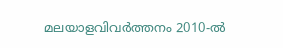മലയാളവിവർത്തനം 2010-ൽ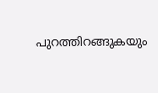പുറത്തിറങ്ങുകയും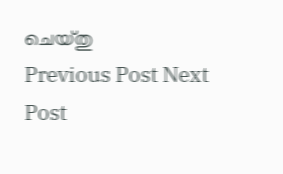ചെയ്തു
Previous Post Next Post